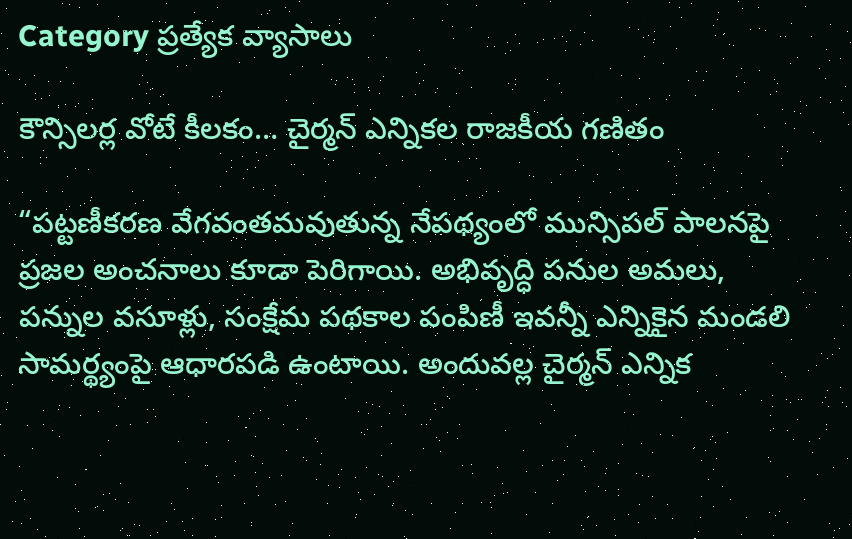Category ప్రత్యేక వ్యాసాలు

కౌన్సిలర్ల వోటే కీలకం… చైర్మన్ ఎన్నికల రాజకీయ గణితం

“పట్టణీకరణ వేగవంతమవుతున్న నేపథ్యంలో మున్సిపల్ పాలనపై ప్రజల అంచనాలు కూడా పెరిగాయి. అభివృద్ధి పనుల అమలు, పన్నుల వసూళ్లు, సంక్షేమ పథకాల పంపిణీ ఇవన్నీ ఎన్నికైన మండలి సామర్థ్యంపై ఆధారపడి ఉంటాయి. అందువల్ల చైర్మన్ ఎన్నిక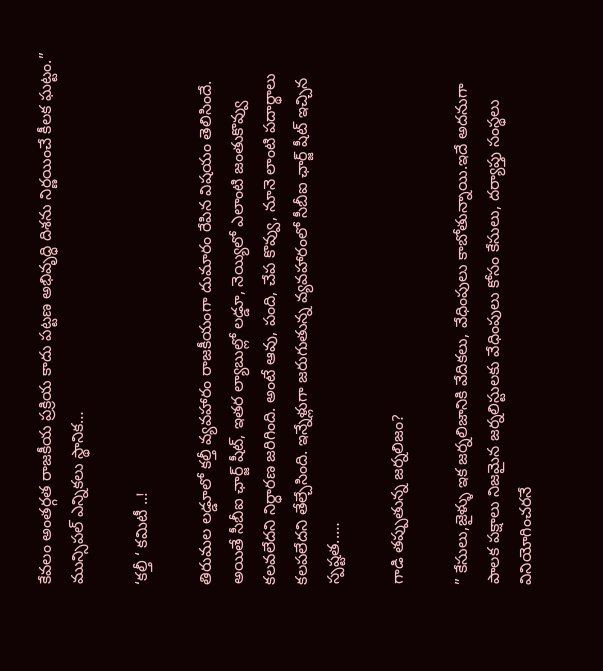కేవలం అంతర్గత రాజకీయ ప్రక్రియ కాదు పట్టణ అభివృద్ధి దిశను నిర్ణయించే కీలక ఘట్టం.” మున్సిపల్ ఎన్నికలు స్థానిక…

‘కల్తీ ‘ కమిటీ ..!

తిరుమల లడ్డూలో కల్తీ వ్యవహారం రాజకీయంగా దుమారం రేపిన విషయం తెలిసిందే. అయితే సీబీఐ ఛార్జ్ షీట్, ఇతర ల్యాబుల్లో లడ్డూ, నెయ్యిలో ఎలాంటి జంతుకొవ్వు కలవలేదని నిర్ధారణ జరిగింది. అంటే ఆవు, పంది, చేప కొవ్వు, నూనె లాంటి పదార్థాలు కలపలేదని తేల్చేసింది. ఇన్నేళ్లుగా జరుగుతున్న వ్యవహారంలో సీబీఐ ఛార్జ్ షీట్ ఇచ్చిన స్పష్టత..…

గాడి తప్పుతున్న జర్నలిజం?

” కేసులు,జైళ్ళు ఇక జర్నలిజానికి వేదికలు, వేధింపులు కాబోతున్నాయి.ఇదే అదనుగా పాలక పక్షాలు నిజమైన జర్నలిస్టులకు వేధింపులు కోసం కేసులు, దర్యాప్తు సంస్థలు వినియోగించరనే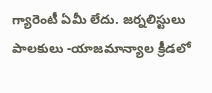గ్యారెంటీ ఏమీ లేదు. జర్నలిస్టులు పాలకులు -యాజమాన్యాల క్రీడలో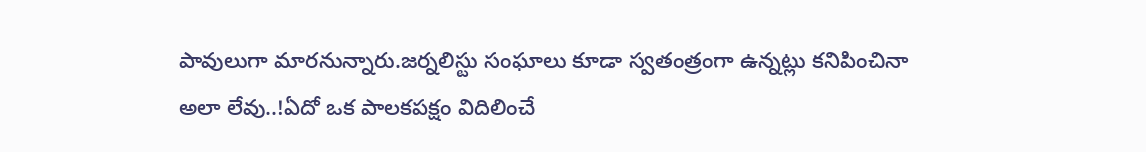పావులుగా మారనున్నారు.జర్నలిస్టు సంఘాలు కూడా స్వతంత్రంగా ఉన్నట్లు కనిపించినా అలా లేవు..!ఏదో ఒక పాలకపక్షం విదిలించే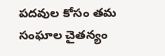పదవుల కోసం తమ సంఘాల చైతన్యం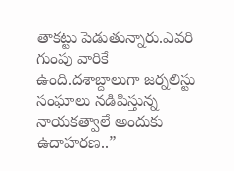తాకట్టు పెడుతున్నారు.ఎవరి గుంపు వారికే ఉంది.దశాబ్దాలుగా జర్నలిస్టు సంఘాలు నడిపిస్తున్న నాయకత్వాలే అందుకు ఉదాహరణ..”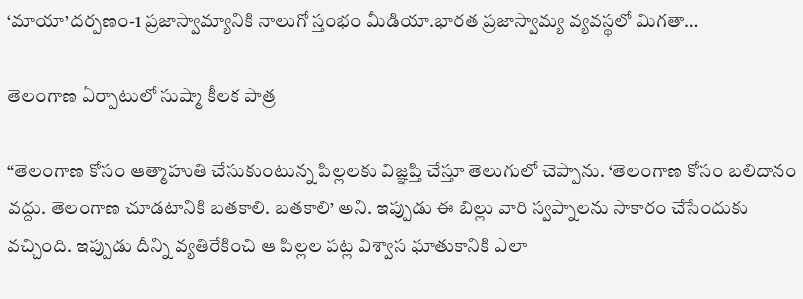‘మాయా’దర్పణం-1 ప్రజాస్వామ్యానికి నాలుగో స్తంభం మీడియా.భారత ప్రజాస్వామ్య వ్యవస్థలో మిగతా…

తెలంగాణ ఏర్పాటులో సుష్మా కీలక పాత్ర

“తెలంగాణ కోసం ఆత్మాహుతి చేసుకుంటున్న పిల్లలకు విజ్ఞప్తి చేస్తూ తెలుగులో చెప్పాను. ‘తెలంగాణ కోసం బలిదానం వద్దు. తెలంగాణ చూడటానికి బతకాలి. బతకాలి’ అని. ఇప్పుడు ఈ బిల్లు వారి స్వప్నాలను సాకారం చేసేందుకు వచ్చింది. ఇప్పుడు దీన్ని వ్యతిరేకించి ఆ పిల్లల పట్ల విశ్వాస ఘాతుకానికి ఎలా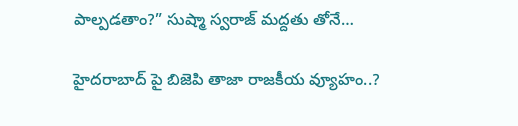పాల్పడతాం?” సుష్మా స్వరాజ్ మద్దతు తోనే…

హైదరాబాద్ పై బిజెపి తాజా రాజకీయ వ్యూహం..?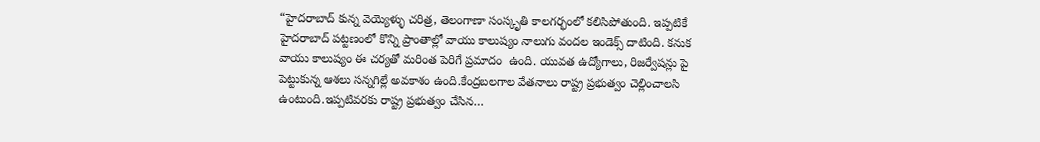“హైదరాబాద్ కున్న వెయ్యెళ్ళు చరిత్ర, తెలంగాణా సంస్కృతి కాలగర్భంలో కలిసిపోతుంది. ఇప్పటికే హైదరాబాద్ పట్టణంలో కొన్ని ప్రాంతాల్లో వాయు కాలుష్యం నాలుగు వందల ఇండెక్స్ దాటింది. కనుక వాయు కాలుష్యం ఈ చర్యతో మరింత పెరిగే ప్రమాదం  ఉంది. యువత ఉద్యోగాలు, రిజర్వేషన్లు పై పెట్టుకున్న ఆశలు సన్నగిల్లే అవకాశం ఉంది.కేంద్రబలగాల వేతనాలు రాష్ట్ర ప్రభుత్వం చెల్లించాలసి ఉంటుంది.ఇప్పటివరకు రాష్ట్ర ప్రభుత్వం చేసిన…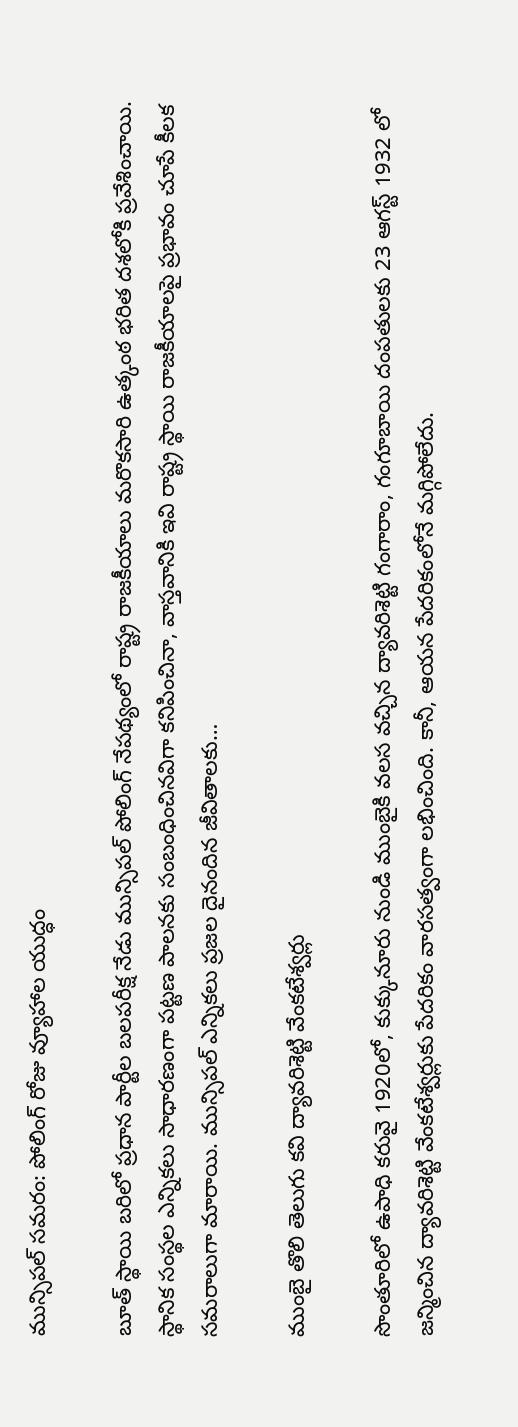మున్సిపల్ సమరం: పోలింగ్ రోజు వ్యూహాల యుద్ధం

బూత్ స్థాయి బరిలో ప్రధాన పార్టీల బలపరీక్ష నేడు మున్సిపల్ పోలింగ్ నేపథ్యంలో రాష్ట్ర రాజకీయాలు మరొకసారి ఉత్కంఠ భరిత దశలోకి ప్రవేశించాయి. స్థానిక సంస్థల ఎన్నికలు సాధారణంగా పట్టణ పాలనకు సంబంధించినవిగా కనిపించినా, వాస్తవానికి ఇవి రాష్ట్ర స్థాయి రాజకీయాలపై ప్రభావం చూపే కీలక సమరాలుగా మారాయి. మున్సిపల్ ఎన్నికలు ప్రజల దైనందిన జీవితాలకు…

ముంబై తొలి తెలుగు కవి ద్యావరిశెట్టి వేంకటేశ్వర్లు

సొంతూరిలో ఉపాధి కరువై 1920లో, కుక్కునూరు నుండి ముంబైకి వలస వచ్చిన ద్యావరిశెట్టి గంగారాం, గంగూబాయి దంపతులకు 23 ఆగస్ట్ 1932 లో జన్మించిన ద్యావరిశెట్టి వేంకటేశ్వర్లుకు పేదరికం వారసత్వంగా లభించింది. కానీ, ఆయన పేదరికంలోనే మగ్గిపోలేదు.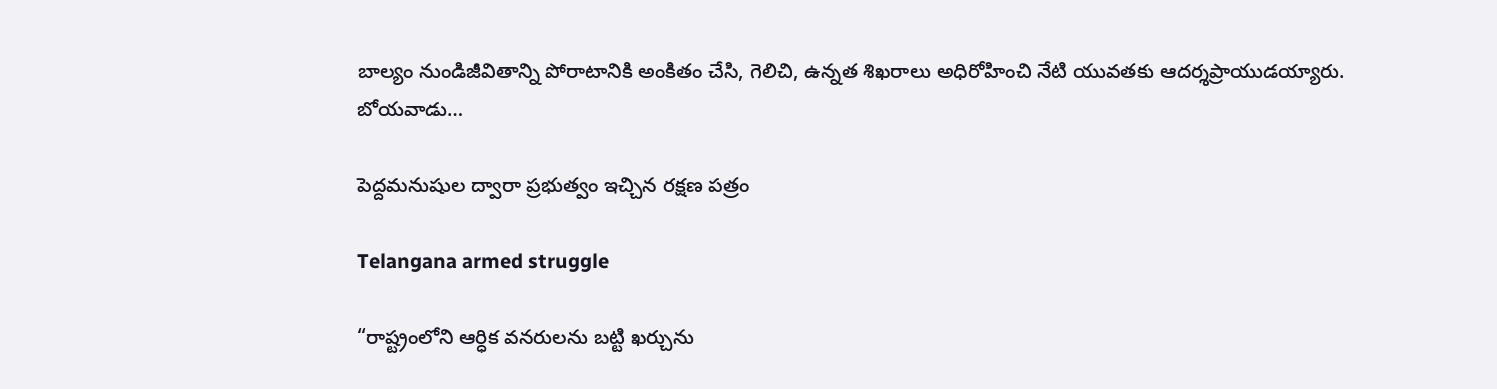బాల్యం నుండిజీవితాన్ని పోరాటానికి అంకితం చేసి, గెలిచి, ఉన్నత శిఖరాలు అధిరోహించి నేటి యువతకు ఆదర్శప్రాయుడయ్యారు. బోయవాడు…

పెద్దమనుషుల ద్వారా ప్రభుత్వం ఇచ్చిన రక్షణ పత్రం

Telangana armed struggle

“రాష్ట్రంలోని ఆర్ధిక వనరులను బట్టి ఖర్చును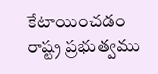కేటాయించడం రాష్ట్ర ప్రభుత్వము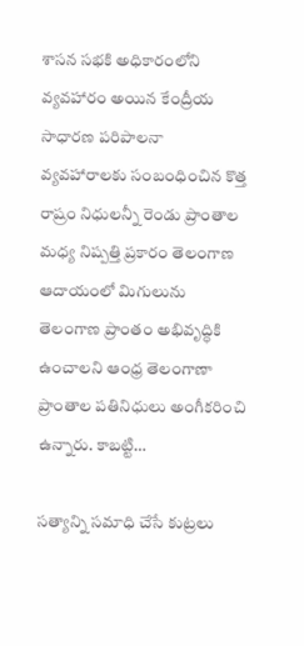శాసన సభకి అధికారంలోని వ్యవహారం అయిన కేంద్రీయ సాధారణ పరిపాలనా వ్యవహారాలకు సంబంధించిన కొత్త రాష్రం నిధులన్నీ రెండు ప్రాంతాల మధ్య నిష్పత్తి ప్రకారం తెలంగాణ ఆదాయంలో మిగులును తెలంగాణ ప్రాంతం అభివృద్ధికి ఉంచాలని ఆంధ్ర తెలంగాణా ప్రాంతాల పతినిధులు అంగీకరించి ఉన్నారు. కాబట్టి…

సత్యాన్ని సమాధి చేసే కుట్రలు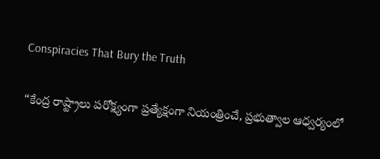Conspiracies That Bury the Truth

“కేంద్ర రాష్ట్రాలు పరోక్ష్యంగా ప్రత్యేక్షంగా నియంత్రించే, ప్రభుత్వాల ఆధ్వర్యంలో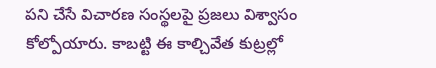పని చేసే విచారణ సంస్థలపై ప్రజలు విశ్వాసం కోల్పోయారు. కాబట్టి ఈ కాల్చివేత కుట్రల్లో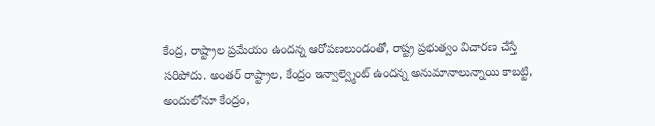కేంద్ర, రాష్ట్రాల ప్రమేయం ఉందన్న ఆరోపణలుండంతో, రాష్ట్ర ప్రభుత్వం విచారణ చేస్తే సరిపోదు. అంతర్ రాష్ట్రాల, కేంద్రం ఇన్వాల్వ్మెంట్ ఉందన్న అనుమానాలున్నాయి కాబట్టి, అందులోనూ కేంద్రం,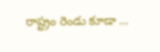రాష్ట్రం రెండు కూడా …